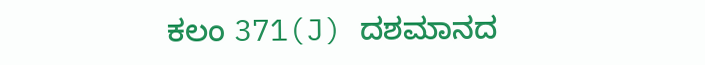ಕಲಂ 371(J) ದಶಮಾನದ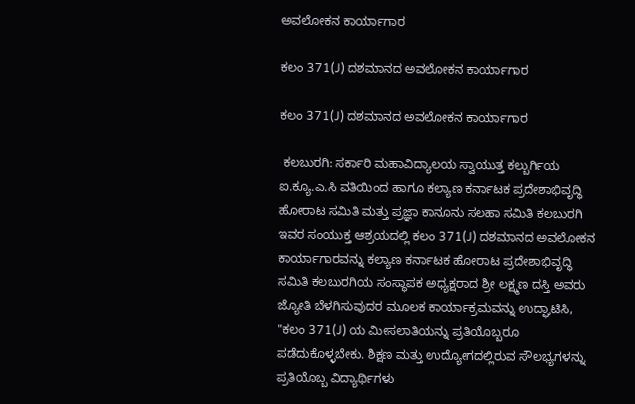ಅವಲೋಕನ ಕಾರ್ಯಾಗಾರ

ಕಲಂ 371(J) ದಶಮಾನದ ಅವಲೋಕನ ಕಾರ್ಯಾಗಾರ

ಕಲಂ 371(J) ದಶಮಾನದ ಅವಲೋಕನ ಕಾರ್ಯಾಗಾರ

 ಕಲಬುರಗಿ: ಸರ್ಕಾರಿ ಮಹಾವಿದ್ಯಾಲಯ ಸ್ವಾಯುತ್ತ ಕಲ್ಬುರ್ಗಿಯ ಐ.ಕ್ಯೂ.ಎ.ಸಿ ವತಿಯಿಂದ ಹಾಗೂ ಕಲ್ಯಾಣ ಕರ್ನಾಟಕ ಪ್ರದೇಶಾಭಿವೃದ್ಧಿ ಹೋರಾಟ ಸಮಿತಿ ಮತ್ತು ಪ್ರಜ್ಞಾ ಕಾನೂನು ಸಲಹಾ ಸಮಿತಿ ಕಲಬುರಗಿ ಇವರ ಸಂಯುಕ್ತ ಆಶ್ರಯದಲ್ಲಿ ಕಲಂ 371(J) ದಶಮಾನದ ಅವಲೋಕನ ಕಾರ್ಯಾಗಾರವನ್ನು ಕಲ್ಯಾಣ ಕರ್ನಾಟಕ ಹೋರಾಟ ಪ್ರದೇಶಾಭಿವೃದ್ಧಿ ಸಮಿತಿ ಕಲಬುರಗಿಯ ಸಂಸ್ಥಾಪಕ ಅಧ್ಯಕ್ಷರಾದ ಶ್ರೀ ಲಕ್ಷ್ಮಣ ದಸ್ತಿ ಅವರು ಜ್ಯೋತಿ ಬೆಳಗಿಸುವುದರ ಮೂಲಕ ಕಾರ್ಯಾಕ್ರಮವನ್ನು ಉದ್ಘಾಟಿಸಿ, "ಕಲಂ 371(J) ಯ ಮೀಸಲಾತಿಯನ್ನು ಪ್ರತಿಯೊಬ್ಬರೂ ಪಡೆದುಕೊಳ್ಳಬೇಕು. ಶಿಕ್ಷಣ ಮತ್ತು ಉದ್ಯೋಗದಲ್ಲಿರುವ ಸೌಲಭ್ಯಗಳನ್ನು ಪ್ರತಿಯೊಬ್ಬ ವಿದ್ಯಾರ್ಥಿಗಳು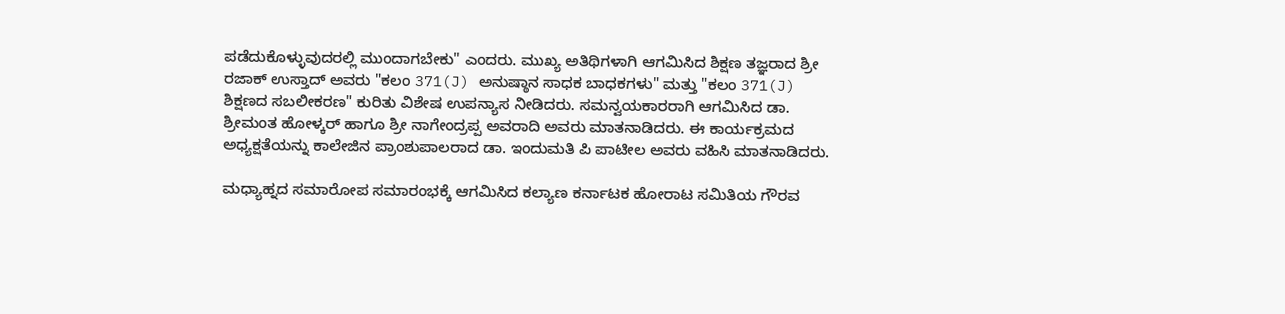ಪಡೆದುಕೊಳ್ಳುವುದರಲ್ಲಿ ಮುಂದಾಗಬೇಕು" ಎಂದರು. ಮುಖ್ಯ ಅತಿಥಿಗಳಾಗಿ ಆಗಮಿಸಿದ ಶಿಕ್ಷಣ ತಜ್ಞರಾದ ಶ್ರೀ ರಜಾಕ್ ಉಸ್ತಾದ್ ಅವರು "ಕಲಂ 371(J) ಅನುಷ್ಠಾನ ಸಾಧಕ ಬಾಧಕಗಳು" ಮತ್ತು "ಕಲಂ 371(J) ಶಿಕ್ಷಣದ ಸಬಲೀಕರಣ" ಕುರಿತು ವಿಶೇಷ ಉಪನ್ಯಾಸ ನೀಡಿದರು. ಸಮನ್ವಯಕಾರರಾಗಿ ಆಗಮಿಸಿದ ಡಾ. ಶ್ರೀಮಂತ ಹೋಳ್ಕರ್ ಹಾಗೂ ಶ್ರೀ ನಾಗೇಂದ್ರಪ್ಪ ಅವರಾದಿ ಅವರು ಮಾತನಾಡಿದರು. ಈ ಕಾರ್ಯಕ್ರಮದ ಅಧ್ಯಕ್ಷತೆಯನ್ನು ಕಾಲೇಜಿನ ಪ್ರಾಂಶುಪಾಲರಾದ ಡಾ. ಇಂದುಮತಿ ಪಿ ಪಾಟೀಲ ಅವರು ವಹಿಸಿ ಮಾತನಾಡಿದರು.

ಮಧ್ಯಾಹ್ನದ ಸಮಾರೋಪ ಸಮಾರಂಭಕ್ಕೆ ಆಗಮಿಸಿದ ಕಲ್ಯಾಣ ಕರ್ನಾಟಕ ಹೋರಾಟ ಸಮಿತಿಯ ಗೌರವ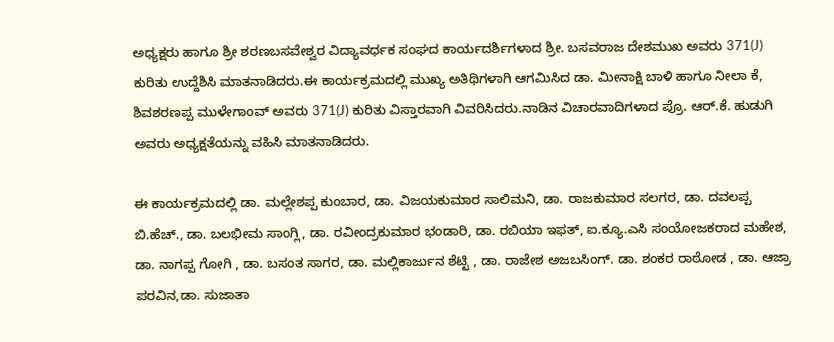ಅಧ್ಯಕ್ಷರು ಹಾಗೂ ಶ್ರೀ ಶರಣಬಸವೇಶ್ವರ ವಿದ್ಯಾವರ್ಧಕ ಸಂಘದ ಕಾರ್ಯದರ್ಶಿಗಳಾದ ಶ್ರೀ. ಬಸವರಾಜ ದೇಶಮುಖ ಅವರು 371(J) ಕುರಿತು ಉದ್ದೆಶಿಸಿ ಮಾತನಾಡಿದರು.ಈ ಕಾರ್ಯಕ್ರಮದಲ್ಲಿ ಮುಖ್ಯ ಅತಿಥಿಗಳಾಗಿ ಆಗಮಿಸಿದ ಡಾ. ಮೀನಾಕ್ಷಿ ಬಾಳಿ ಹಾಗೂ ನೀಲಾ ಕೆ, ಶಿವಶರಣಪ್ಪ ಮುಳೇಗಾಂವ್ ಅವರು 371(J) ಕುರಿತು ವಿಸ್ತಾರವಾಗಿ ವಿವರಿಸಿದರು.ನಾಡಿನ ವಿಚಾರವಾದಿಗಳಾದ ಪ್ರೊ. ಆರ್.ಕೆ. ಹುಡುಗಿ ಅವರು ಅಧ್ಯಕ್ಷತೆಯನ್ನು ವಹಿಸಿ ಮಾತನಾಡಿದರು.

ಈ ಕಾರ್ಯಕ್ರಮದಲ್ಲಿ ಡಾ. ಮಲ್ಲೇಶಪ್ಪ ಕುಂಬಾರ, ಡಾ. ವಿಜಯಕುಮಾರ ಸಾಲಿಮನಿ, ಡಾ. ರಾಜಕುಮಾರ ಸಲಗರ, ಡಾ. ದವಲಪ್ಪ ಬಿ.ಹೆಚ್., ಡಾ. ಬಲಭೀಮ ಸಾಂಗ್ಲಿ, ಡಾ. ರವೀಂದ್ರಕುಮಾರ ಭಂಡಾರಿ, ಡಾ. ರಬಿಯಾ ಇಫತ್, ಐ.ಕ್ಯೂ.ಎಸಿ ಸಂಯೋಜಕರಾದ ಮಹೇಶ, ಡಾ. ನಾಗಪ್ಪ ಗೋಗಿ , ಡಾ. ಬಸಂತ ಸಾಗರ, ಡಾ. ಮಲ್ಲಿಕಾರ್ಜುನ ಶೆಟ್ಟಿ , ಡಾ. ರಾಜೇಶ ಅಜಬಸಿಂಗ್. ಡಾ. ಶಂಕರ ರಾಠೋಡ , ಡಾ. ಆಜ್ರಾ ಪರವಿನ,ಡಾ. ಸುಜಾತಾ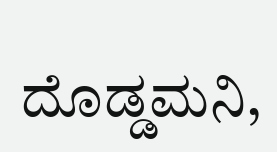ದೊಡ್ಡಮನಿ,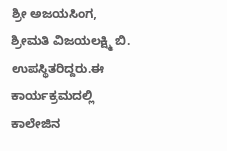ಶ್ರೀ ಅಜಯಸಿಂಗ, ಶ್ರೀಮತಿ ವಿಜಯಲಕ್ಷ್ಮಿ ಬಿ. ಉಪಸ್ಥಿತರಿದ್ದರು.ಈ ಕಾರ್ಯಕ್ರಮದಲ್ಲಿ ಕಾಲೇಜಿನ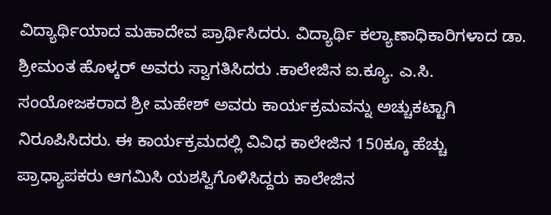ವಿದ್ಯಾರ್ಥಿಯಾದ ಮಹಾದೇವ ಪ್ರಾರ್ಥಿಸಿದರು. ವಿದ್ಯಾರ್ಥಿ ಕಲ್ಯಾಣಾಧಿಕಾರಿಗಳಾದ ಡಾ. ಶ್ರೀಮಂತ ಹೊಳ್ಕರ್ ಅವರು ಸ್ವಾಗತಿಸಿದರು .ಕಾಲೇಜಿನ ಐ.ಕ್ಯೂ. ಎ.ಸಿ. ಸಂಯೋಜಕರಾದ ಶ್ರೀ ಮಹೇಶ್ ಅವರು ಕಾರ್ಯಕ್ರಮವನ್ನು ಅಚ್ಚುಕಟ್ಟಾಗಿ ನಿರೂಪಿಸಿದರು. ಈ ಕಾರ್ಯಕ್ರಮದಲ್ಲಿ ವಿವಿಧ ಕಾಲೇಜಿನ 150ಕ್ಕೂ ಹೆಚ್ಚು ಪ್ರಾಧ್ಯಾಪಕರು ಆಗಮಿಸಿ ಯಶಸ್ವಿಗೊಳಿಸಿದ್ದರು ಕಾಲೇಜಿನ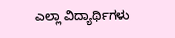ಎಲ್ಲಾ ವಿದ್ಯಾರ್ಥಿಗಳು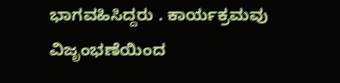ಭಾಗವಹಿಸಿದ್ದರು . ಕಾರ್ಯಕ್ರಮವು ವಿಜೃಂಭಣೆಯಿಂದ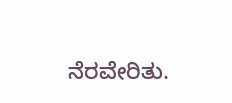ನೆರವೇರಿತು.